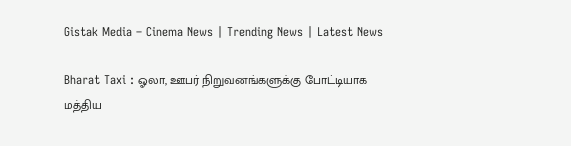Gistak Media – Cinema News | Trending News | Latest News

Bharat Taxi : ஓலா, ஊபர் நிறுவனங்களுக்கு போட்டியாக மத்திய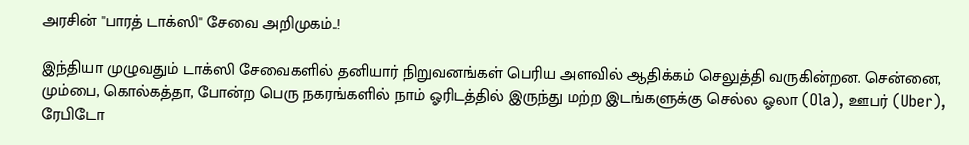அரசின் ''பாரத் டாக்ஸி'' சேவை அறிமுகம்..!

இந்தியா முழுவதும் டாக்ஸி சேவைகளில் தனியார் நிறுவனங்கள் பெரிய அளவில் ஆதிக்கம் செலுத்தி வருகின்றன. சென்னை, மும்பை, கொல்கத்தா, போன்ற பெரு நகரங்களில் நாம் ஓரிடத்தில் இருந்து மற்ற இடங்களுக்கு செல்ல ஓலா (Ola), ஊபர் (Uber), ரேபிடோ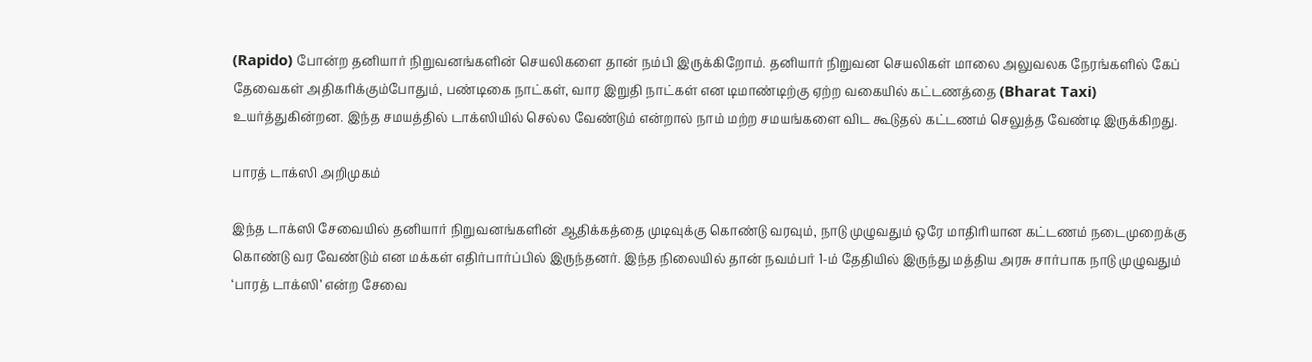(Rapido) போன்ற தனியார் நிறுவனங்களின் செயலிகளை தான் நம்பி இருக்கிறோம். தனியார் நிறுவன செயலிகள் மாலை அலுவலக நேரங்களில் கேப் தேவைகள் அதிகரிக்கும்போதும், பண்டிகை நாட்கள், வார இறுதி நாட்கள் என டிமாண்டிற்கு ஏற்ற வகையில் கட்டணத்தை (Bharat Taxi) உயர்த்துகின்றன. இந்த சமயத்தில் டாக்ஸியில் செல்ல வேண்டும் என்றால் நாம் மற்ற சமயங்களை விட கூடுதல் கட்டணம் செலுத்த வேண்டி இருக்கிறது.

பாரத் டாக்ஸி அறிமுகம்

இந்த டாக்ஸி சேவையில் தனியார் நிறுவனங்களின் ஆதிக்கத்தை முடிவுக்கு கொண்டு வரவும், நாடு முழுவதும் ஒரே மாதிரியான கட்டணம் நடைமுறைக்கு கொண்டு வர வேண்டும் என மக்கள் எதிர்பார்ப்பில் இருந்தனர். இந்த நிலையில் தான் நவம்பர் 1-ம் தேதியில் இருந்து மத்திய அரசு சார்பாக நாடு முழுவதும் ‘பாரத் டாக்ஸி’ என்ற சேவை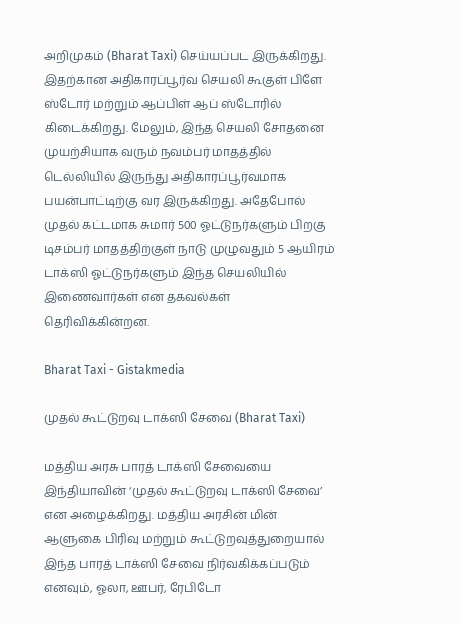அறிமுகம் (Bharat Taxi) செய்யப்பட இருக்கிறது. இதற்கான அதிகாரப்பூர்வ செயலி கூகுள் பிளே ஸ்டோர் மற்றும் ஆப்பிள் ஆப் ஸ்டோரில் கிடைக்கிறது. மேலும், இந்த செயலி சோதனை முயற்சியாக வரும் நவம்பர் மாதத்தில் டெல்லியில் இருந்து அதிகாரப்பூர்வமாக பயன்பாட்டிற்கு வர இருக்கிறது. அதேபோல் முதல் கட்டமாக சுமார் 500 ஓட்டுநர்களும் பிறகு டிசம்பர் மாதத்திற்குள் நாடு முழுவதும் 5 ஆயிரம் டாக்ஸி ஓட்டுநர்களும் இந்த செயலியில் இணைவார்கள் என தகவல்கள் தெரிவிக்கின்றன.

Bharat Taxi - Gistakmedia

முதல் கூட்டுறவு டாக்ஸி சேவை (Bharat Taxi)

மத்திய அரசு பாரத் டாக்ஸி சேவையை இந்தியாவின் ‘முதல் கூட்டுறவு டாக்ஸி சேவை’ என அழைக்கிறது. மத்திய அரசின் மின் ஆளுகை பிரிவு மற்றும் கூட்டுறவுத்துறையால் இந்த பாரத் டாக்ஸி சேவை நிர்வகிக்கப்படும் எனவும், ஓலா, ஊபர், ரேபிடோ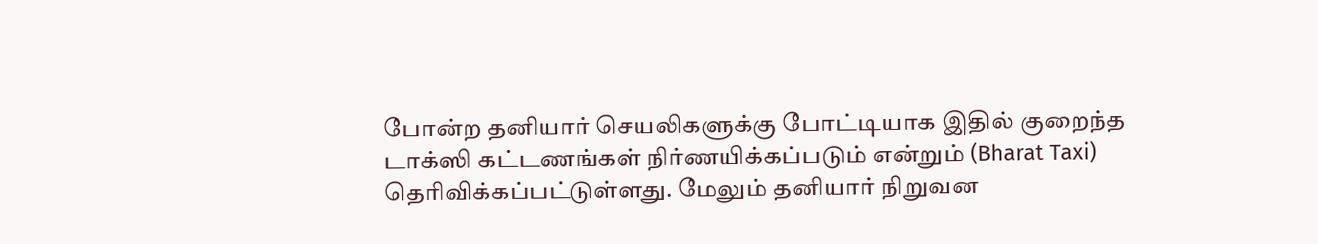போன்ற தனியார் செயலிகளுக்கு போட்டியாக இதில் குறைந்த டாக்ஸி கட்டணங்கள் நிர்ணயிக்கப்படும் என்றும் (Bharat Taxi) தெரிவிக்கப்பட்டுள்ளது. மேலும் தனியார் நிறுவன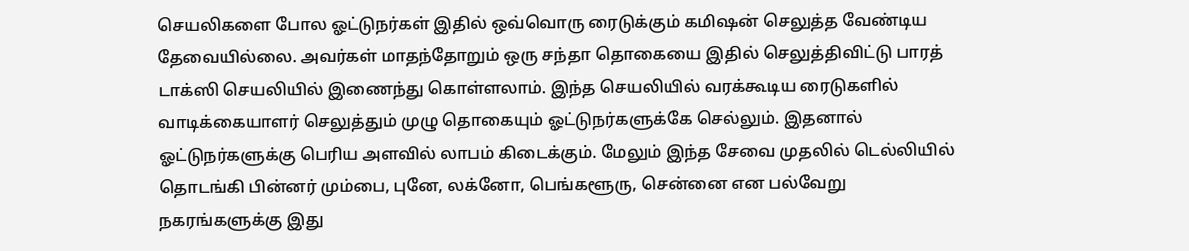செயலிகளை போல ஓட்டுநர்கள் இதில் ஒவ்வொரு ரைடுக்கும் கமிஷன் செலுத்த வேண்டிய தேவையில்லை. அவர்கள் மாதந்தோறும் ஒரு சந்தா தொகையை இதில் செலுத்திவிட்டு பாரத் டாக்ஸி செயலியில் இணைந்து கொள்ளலாம். இந்த செயலியில் வரக்கூடிய ரைடுகளில் வாடிக்கையாளர் செலுத்தும் முழு தொகையும் ஓட்டுநர்களுக்கே செல்லும். இதனால் ஓட்டுநர்களுக்கு பெரிய அளவில் லாபம் கிடைக்கும். மேலும் இந்த சேவை முதலில் டெல்லியில் தொடங்கி பின்னர் மும்பை, புனே, லக்னோ, பெங்களூரு, சென்னை என பல்வேறு நகரங்களுக்கு இது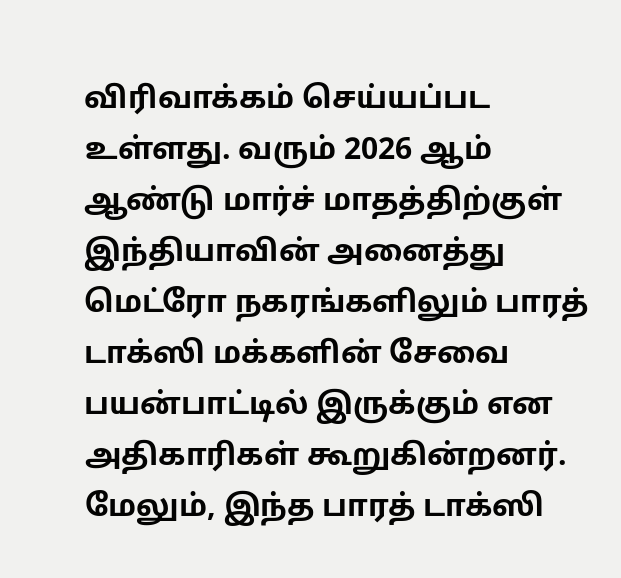விரிவாக்கம் செய்யப்பட உள்ளது. வரும் 2026 ஆம் ஆண்டு மார்ச் மாதத்திற்குள் இந்தியாவின் அனைத்து மெட்ரோ நகரங்களிலும் பாரத் டாக்ஸி மக்களின் சேவை பயன்பாட்டில் இருக்கும் என அதிகாரிகள் கூறுகின்றனர். மேலும், இந்த பாரத் டாக்ஸி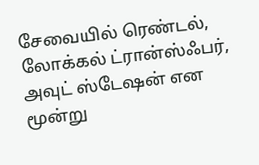சேவையில் ரெண்டல், லோக்கல் ட்ரான்ஸ்ஃபர், அவுட் ஸ்டேஷன் என மூன்று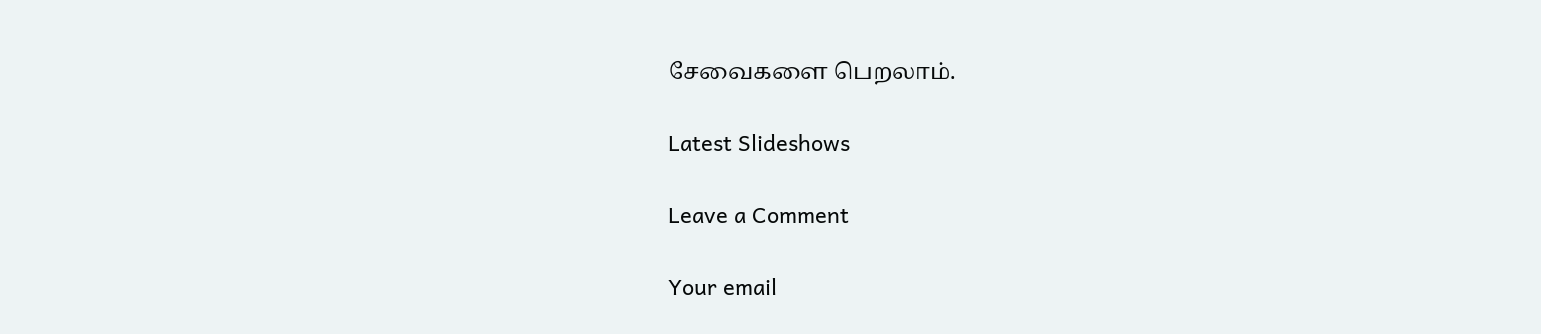சேவைகளை பெறலாம்.

Latest Slideshows

Leave a Comment

Your email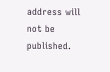address will not be published.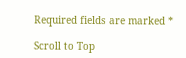Required fields are marked *

Scroll to Top